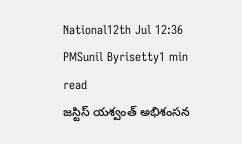National12th Jul 12:36 PMSunil Byrisetty1 min read
జస్టిస్ యశ్వంత్ అభిశంసన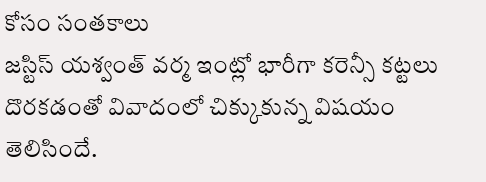కోసం సంతకాలు
జస్టిస్ యశ్వంత్ వర్మ ఇంట్లో భారీగా కరెన్సీ కట్టలు దొరకడంతో వివాదంలో చిక్కుకున్న విషయం తెలిసిందే.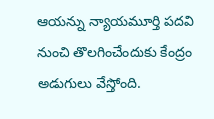ఆయన్ను న్యాయమూర్తి పదవి నుంచి తొలగించేందుకు కేంద్రం అడుగులు వేస్తోంది.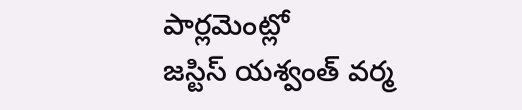పార్లమెంట్లో
జస్టిస్ యశ్వంత్ వర్మ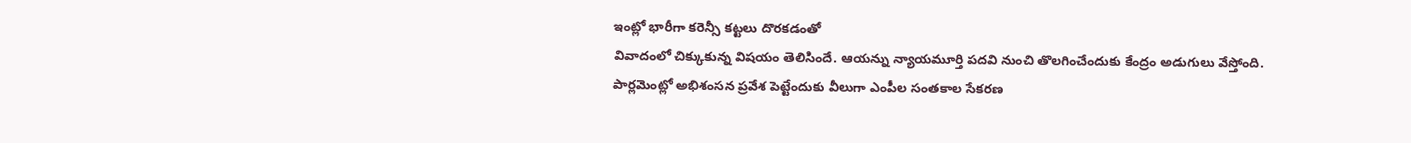ఇంట్లో భారీగా కరెన్సీ కట్టలు దొరకడంతో
వివాదంలో చిక్కుకున్న విషయం తెలిసిందే. ఆయన్ను న్యాయమూర్తి పదవి నుంచి తొలగించేందుకు కేంద్రం అడుగులు వేస్తోంది.
పార్లమెంట్లో అభిశంసన ప్రవేశ పెట్టేందుకు వీలుగా ఎంపీల సంతకాల సేకరణ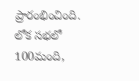ప్రారంభించింది. లోక సభలో 100మంది,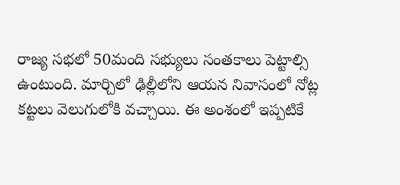రాజ్య సభలో 50మంది సభ్యులు సంతకాలు పెట్టాల్సి ఉంటుంది. మార్చిలో ఢిల్లీలోని ఆయన నివాసంలో నోట్ల కట్టలు వెలుగులోకి వచ్చాయి. ఈ అంశంలో ఇప్పటికే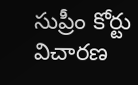సుప్రీం కోర్టు విచారణ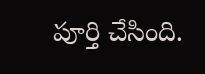పూర్తి చేసింది.